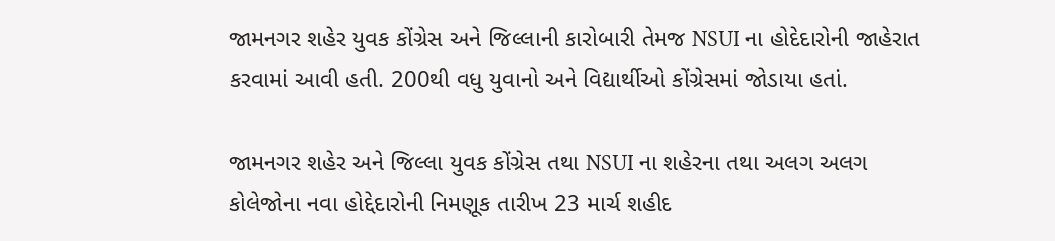જામનગર શહેર યુવક કોંગ્રેસ અને જિલ્લાની કારોબારી તેમજ NSUI ના હોદેદારોની જાહેરાત કરવામાં આવી હતી. 200થી વધુ યુવાનો અને વિદ્યાર્થીઓ કોંગ્રેસમાં જોડાયા હતાં.

જામનગર શહેર અને જિલ્લા યુવક કોંગ્રેસ તથા NSUI ના શહેરના તથા અલગ અલગ કોલેજોના નવા હોદ્દેદારોની નિમણૂક તારીખ 23 માર્ચ શહીદ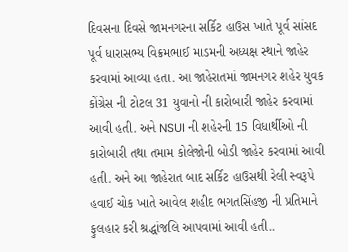દિવસના દિવસે જામનગરના સર્કિટ હાઉસ ખાતે પૂર્વ સાંસદ પૂર્વ ધારાસભ્ય વિક્રમભાઈ માડમની અધ્યક્ષ સ્થાને જાહેર કરવામાં આવ્યા હતા. આ જાહેરાતમાં જામનગર શહેર યુવક કોંગ્રેસ ની ટોટલ 31 યુવાનો ની કારોબારી જાહેર કરવામાં આવી હતી. અને NSUI ની શહેરની 15 વિધાર્થીઓ ની કારોબારી તથા તમામ કોલેજોની બોડી જાહેર કરવામાં આવી હતી. અને આ જાહેરાત બાદ સર્કિટ હાઉસથી રેલી સ્વરૂપે હવાઈ ચોક ખાતે આવેલ શહીદ ભગતસિંહજી ની પ્રતિમાને ફુલહાર કરી શ્રદ્ધાંજલિ આપવામાં આવી હતી..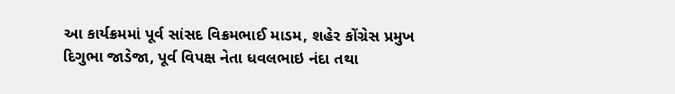આ કાર્યક્રમમાં પૂર્વ સાંસદ વિક્રમભાઈ માડમ, શહેર કોંગ્રેસ પ્રમુખ દિગુભા જાડેજા, પૂર્વ વિપક્ષ નેતા ધવલભાઇ નંદા તથા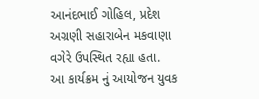આનંદભાઈ ગોહિલ, પ્રદેશ અગ્રણી સહારાબેન મકવાણા વગેરે ઉપસ્થિત રહ્યા હતા.
આ કાર્યક્રમ નું આયોજન યુવક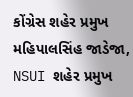કોંગ્રેસ શહેર પ્રમુખ મહિપાલસિંહ જાડેજા, NSUI શહેર પ્રમુખ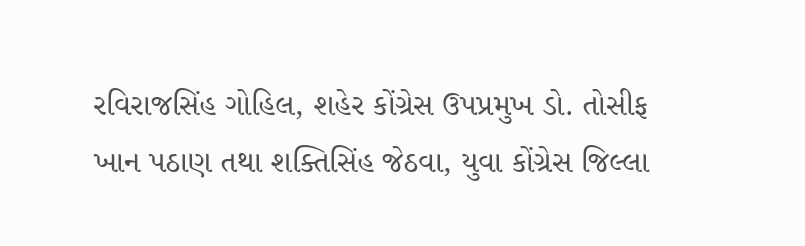રવિરાજસિંહ ગોહિલ, શહેર કોંગ્રેસ ઉપપ્રમુખ ડો. તોસીફ ખાન પઠાણ તથા શક્તિસિંહ જેઠવા, યુવા કોંગ્રેસ જિલ્લા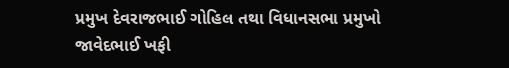પ્રમુખ દેવરાજભાઈ ગોહિલ તથા વિધાનસભા પ્રમુખો જાવેદભાઈ ખફી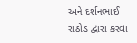અને દર્શનભાઈ રાઠોડ દ્વારા કરવા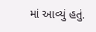માં આવ્યું હતું.